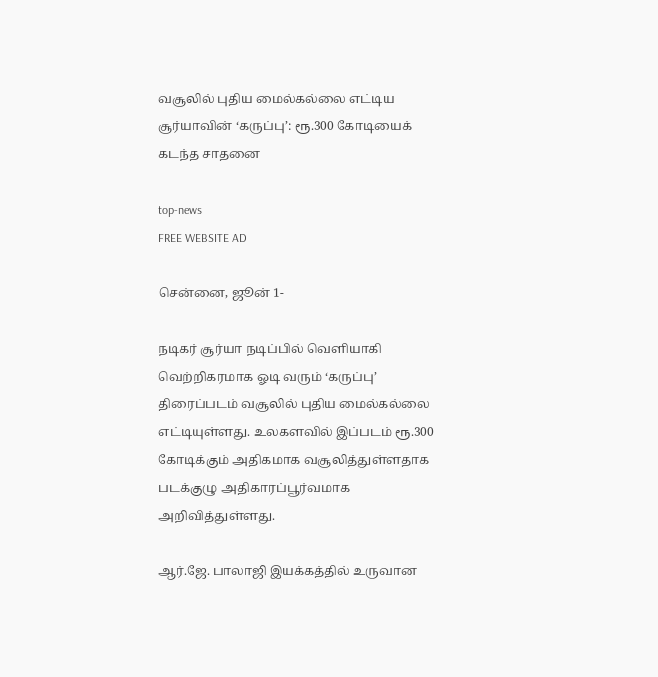வசூலில் புதிய மைல்கல்லை எட்டிய சூர்யாவின் ‘கருப்பு’: ரூ.300 கோடியைக் கடந்த சாதனை

top-news
FREE WEBSITE AD

சென்னை, ஜூன் 1-

நடிகர் சூர்யா நடிப்பில் வெளியாகி வெற்றிகரமாக ஓடி வரும் ‘கருப்பு’ திரைப்படம் வசூலில் புதிய மைல்கல்லை எட்டியுள்ளது. உலகளவில் இப்படம் ரூ.300 கோடிக்கும் அதிகமாக வசூலித்துள்ளதாக படக்குழு அதிகாரப்பூர்வமாக அறிவித்துள்ளது.

ஆர்.ஜே. பாலாஜி இயக்கத்தில் உருவான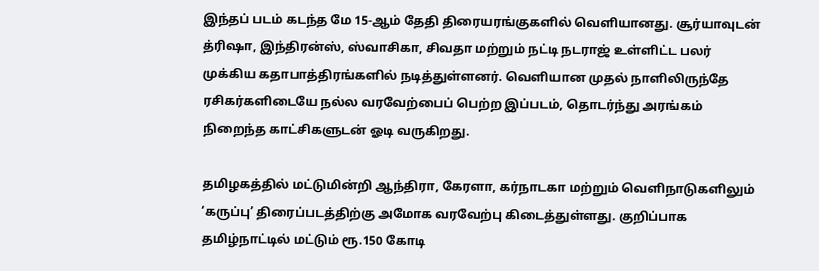இந்தப் படம் கடந்த மே 15-ஆம் தேதி திரையரங்குகளில் வெளியானது. சூர்யாவுடன் த்ரிஷா, இந்திரன்ஸ், ஸ்வாசிகா, சிவதா மற்றும் நட்டி நடராஜ் உள்ளிட்ட பலர் முக்கிய கதாபாத்திரங்களில் நடித்துள்ளனர். வெளியான முதல் நாளிலிருந்தே ரசிகர்களிடையே நல்ல வரவேற்பைப் பெற்ற இப்படம், தொடர்ந்து அரங்கம் நிறைந்த காட்சிகளுடன் ஓடி வருகிறது.

தமிழகத்தில் மட்டுமின்றி ஆந்திரா, கேரளா, கர்நாடகா மற்றும் வெளிநாடுகளிலும் ‘கருப்பு’ திரைப்படத்திற்கு அமோக வரவேற்பு கிடைத்துள்ளது. குறிப்பாக தமிழ்நாட்டில் மட்டும் ரூ.150 கோடி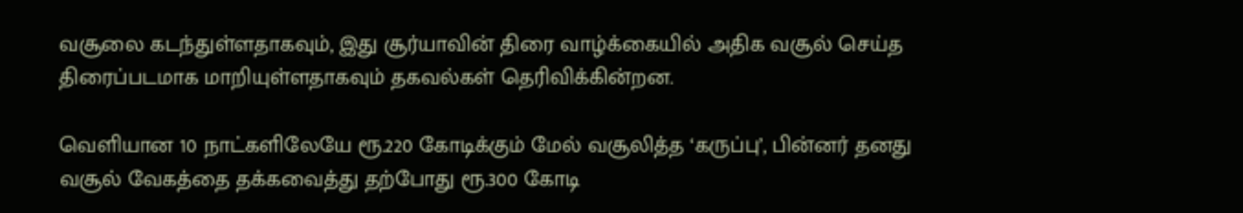வசூலை கடந்துள்ளதாகவும், இது சூர்யாவின் திரை வாழ்க்கையில் அதிக வசூல் செய்த திரைப்படமாக மாறியுள்ளதாகவும் தகவல்கள் தெரிவிக்கின்றன.

வெளியான 10 நாட்களிலேயே ரூ.220 கோடிக்கும் மேல் வசூலித்த ‘கருப்பு’, பின்னர் தனது வசூல் வேகத்தை தக்கவைத்து தற்போது ரூ.300 கோடி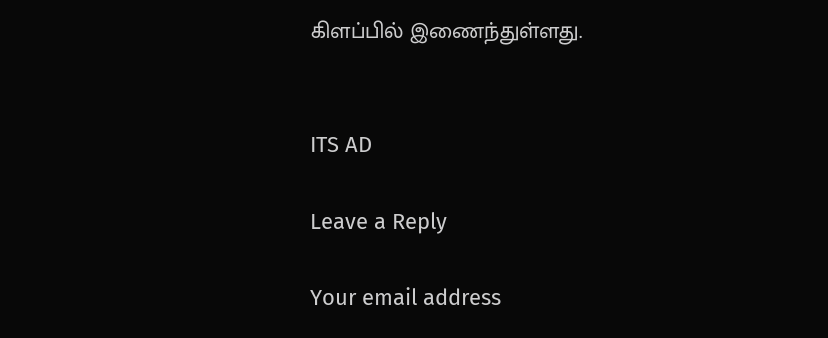கிளப்பில் இணைந்துள்ளது.


ITS AD

Leave a Reply

Your email address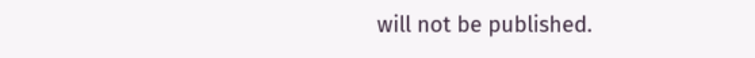will not be published.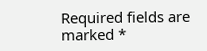Required fields are marked *